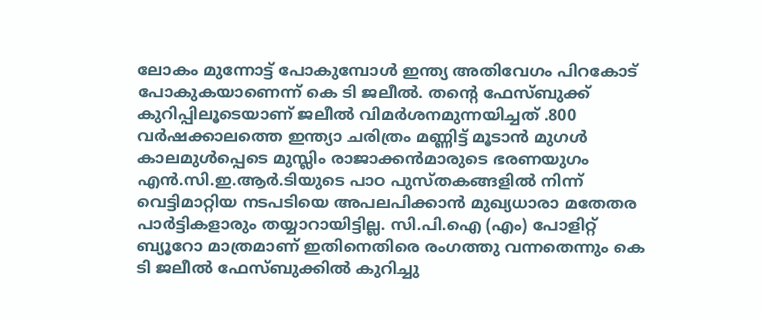ലോകം മുന്നോട്ട് പോകുമ്പോൾ ഇന്ത്യ അതിവേഗം പിറകോട് പോകുകയാണെന്ന് കെ ടി ജലീൽ. തന്റെ ഫേസ്ബുക്ക് കുറിപ്പിലൂടെയാണ് ജലീൽ വിമർശനമുന്നയിച്ചത് .800 വര്‍ഷക്കാലത്തെ ഇന്ത്യാ ചരിത്രം മണ്ണിട്ട് മൂടാന്‍ മുഗള്‍ കാലമുള്‍പ്പെടെ മുസ്ലിം രാജാക്കന്‍മാരുടെ ഭരണയുഗം എന്‍.സി.ഇ.ആര്‍.ടിയുടെ പാഠ പുസ്തകങ്ങളില്‍ നിന്ന് വെട്ടിമാറ്റിയ നടപടിയെ അപലപിക്കാന്‍ മുഖ്യധാരാ മതേതര പാര്‍ട്ടികളാരും തയ്യാറായിട്ടില്ല. സി.പി.ഐ (എം) പോളിറ്റ് ബ്യൂറോ മാത്രമാണ് ഇതിനെതിരെ രംഗത്തു വന്നതെന്നും കെ ടി ജലീൽ ഫേസ്ബുക്കിൽ കുറിച്ചു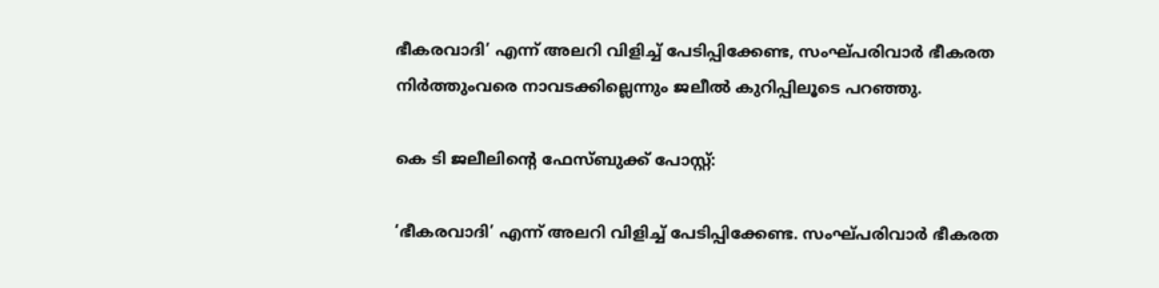ഭീകരവാദി’ എന്ന് അലറി വിളിച്ച് പേടിപ്പിക്കേണ്ട, സംഘ്പരിവാര്‍ ഭീകരത നിര്‍ത്തുംവരെ നാവടക്കില്ലെന്നും ജലീൽ കുറിപ്പിലൂടെ പറഞ്ഞു.

കെ ടി ജലീലിന്റെ ഫേസ്ബുക്ക് പോസ്റ്റ്:

‘ഭീകരവാദി’ എന്ന് അലറി വിളിച്ച് പേടിപ്പിക്കേണ്ട. സംഘ്പരിവാര്‍ ഭീകരത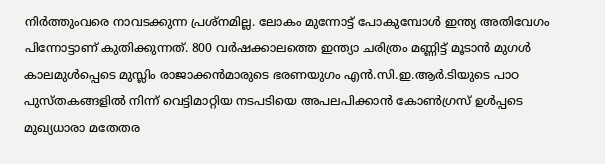നിര്‍ത്തുംവരെ നാവടക്കുന്ന പ്രശ്‌നമില്ല. ലോകം മുന്നോട്ട് പോകുമ്പോള്‍ ഇന്ത്യ അതിവേഗം പിന്നോട്ടാണ് കുതിക്കുന്നത്. 800 വര്‍ഷക്കാലത്തെ ഇന്ത്യാ ചരിത്രം മണ്ണിട്ട് മൂടാന്‍ മുഗള്‍ കാലമുള്‍പ്പെടെ മുസ്ലിം രാജാക്കന്‍മാരുടെ ഭരണയുഗം എന്‍.സി.ഇ.ആര്‍.ടിയുടെ പാഠ പുസ്തകങ്ങളില്‍ നിന്ന് വെട്ടിമാറ്റിയ നടപടിയെ അപലപിക്കാന്‍ കോണ്‍ഗ്രസ് ഉള്‍പ്പടെ മുഖ്യധാരാ മതേതര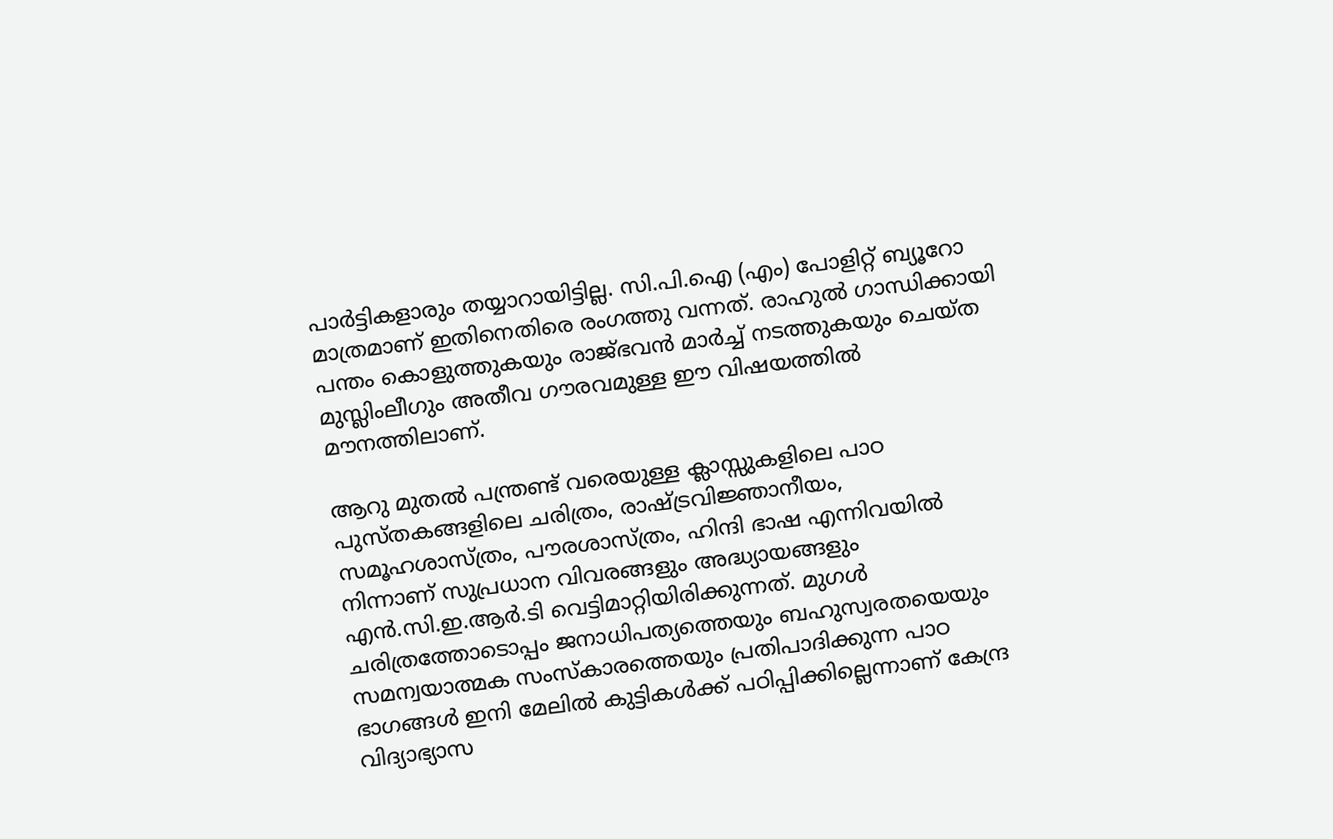പാര്‍ട്ടികളാരും തയ്യാറായിട്ടില്ല. സി.പി.ഐ (എം) പോളിറ്റ് ബ്യൂറോ മാത്രമാണ് ഇതിനെതിരെ രംഗത്തു വന്നത്. രാഹുല്‍ ഗാന്ധിക്കായി പന്തം കൊളുത്തുകയും രാജ്ഭവന്‍ മാര്‍ച്ച് നടത്തുകയും ചെയ്ത മുസ്ലിംലീഗും അതീവ ഗൗരവമുള്ള ഈ വിഷയത്തില്‍ മൗനത്തിലാണ്.

ആറു മുതല്‍ പന്ത്രണ്ട് വരെയുള്ള ക്ലാസ്സുകളിലെ പാഠ പുസ്തകങ്ങളിലെ ചരിത്രം, രാഷ്ട്രവിജ്ഞാനീയം, സമൂഹശാസ്ത്രം, പൗരശാസ്ത്രം, ഹിന്ദി ഭാഷ എന്നിവയില്‍ നിന്നാണ് സുപ്രധാന വിവരങ്ങളും അദ്ധ്യായങ്ങളും എന്‍.സി.ഇ.ആര്‍.ടി വെട്ടിമാറ്റിയിരിക്കുന്നത്. മുഗള്‍ ചരിത്രത്തോടൊപ്പം ജനാധിപത്യത്തെയും ബഹുസ്വരതയെയും സമന്വയാത്മക സംസ്‌കാരത്തെയും പ്രതിപാദിക്കുന്ന പാഠ ഭാഗങ്ങള്‍ ഇനി മേലില്‍ കുട്ടികള്‍ക്ക് പഠിപ്പിക്കില്ലെന്നാണ് കേന്ദ്ര വിദ്യാഭ്യാസ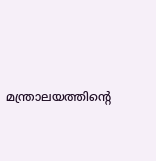മന്ത്രാലയത്തിന്റെ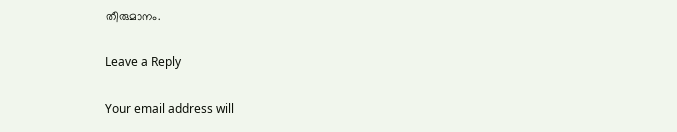തീരുമാനം.

Leave a Reply

Your email address will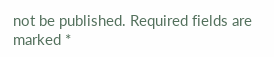not be published. Required fields are marked *